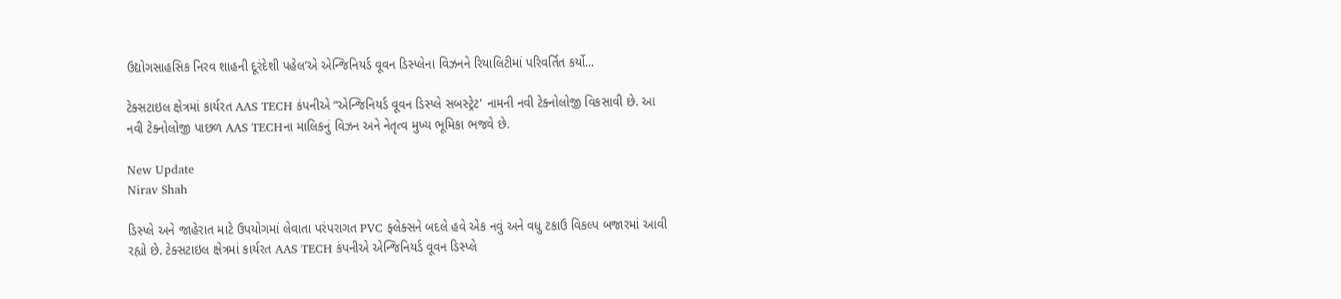ઉદ્યોગસાહસિક નિરવ શાહની દૂરંદેશી પહેલ’એ એન્જિનિયર્ડ વૂવન ડિસ્પ્લેના વિઝનને રિયાલિટીમાં પરિવર્તિત કર્યો...

ટેક્સટાઇલ ક્ષેત્રમાં કાર્યરત AAS TECH કંપનીએ “એન્જિનિયર્ડ વૂવન ડિસ્પ્લે સબસ્ટ્રેટ' નામની નવી ટેક્નોલોજી વિકસાવી છે. આ નવી ટેક્નોલોજી પાછળ AAS TECHના માલિકનું વિઝન અને નેતૃત્વ મુખ્ય ભૂમિકા ભજવે છે.

New Update
Nirav Shah

ડિસ્પ્લે અને જાહેરાત માટે ઉપયોગમાં લેવાતા પરંપરાગત PVC ફ્લેક્સને બદલે હવે એક નવું અને વધુ ટકાઉ વિકલ્પ બજારમાં આવી રહ્યો છે. ટેક્સટાઇલ ક્ષેત્રમાં કાર્યરત AAS TECH કંપનીએ એન્જિનિયર્ડ વૂવન ડિસ્પ્લે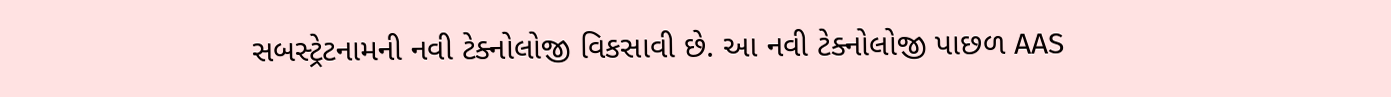સબસ્ટ્રેટનામની નવી ટેક્નોલોજી વિકસાવી છે. આ નવી ટેક્નોલોજી પાછળ AAS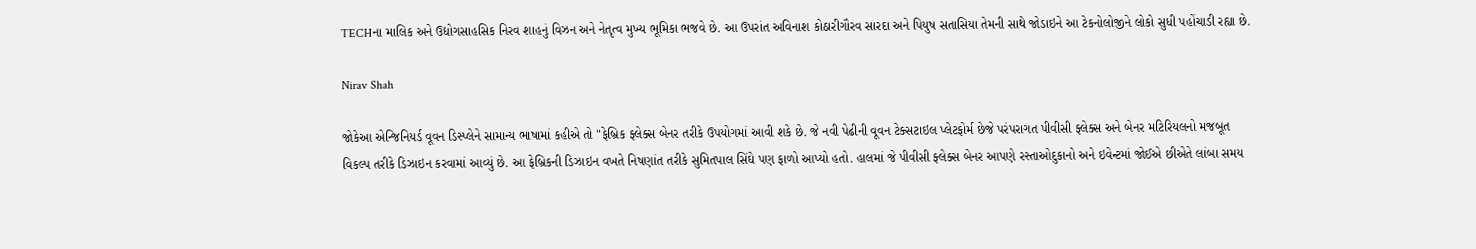TECHના માલિક અને ઉદ્યોગસાહસિક નિરવ શાહનું વિઝન અને નેતૃત્વ મુખ્ય ભૂમિકા ભજવે છે. આ ઉપરાંત અવિનાશ કોઠારીગૌરવ સારદા અને પિયુષ સતાસિયા તેમની સાથે જોડાઇને આ ટેકનોલોજીને લોકો સુધી પહોંચાડી રહ્યા છે.

Nirav Shah

જોકેઆ એન્જિનિયર્ડ વૂવન ડિસ્પ્લેને સામાન્ય ભાષામાં કહીએ તો "ફેબ્રિક ફ્લેક્સ બેનર તરીકે ઉપયોગમાં આવી શકે છે. જે નવી પેઢીની વૂવન ટેક્સટાઇલ પ્લેટફોર્મ છેજે પરંપરાગત પીવીસી ફ્લેક્સ અને બેનર મટિરિયલનો મજબૂત વિકલ્પ તરીકે ડિઝાઇન કરવામાં આવ્યું છે. આ ફેબ્રિકની ડિઝાઇન વખતે નિષણાંત તરીકે સુમિતપાલ સિંઘે પણ ફાળો આપ્યો હતો. હાલમાં જે પીવીસી ફ્લેક્સ બેનર આપણે રસ્તાઓદુકાનો અને ઇવેન્ટમાં જોઈએ છીએતે લાંબા સમય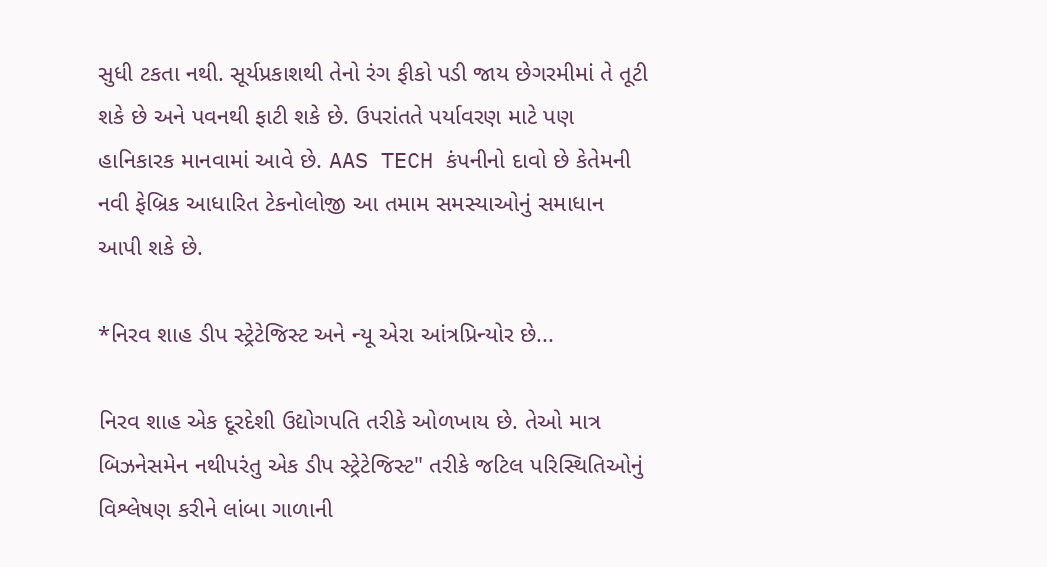સુધી ટકતા નથી. સૂર્યપ્રકાશથી તેનો રંગ ફીકો પડી જાય છેગરમીમાં તે તૂટી શકે છે અને પવનથી ફાટી શકે છે. ઉપરાંતતે પર્યાવરણ માટે પણ હાનિકારક માનવામાં આવે છે. AAS TECH કંપનીનો દાવો છે કેતેમની નવી ફેબ્રિક આધારિત ટેકનોલોજી આ તમામ સમસ્યાઓનું સમાધાન આપી શકે છે.

*નિરવ શાહ ડીપ સ્ટ્રેટેજિસ્ટ અને ન્યૂ એરા આંત્રપ્રિન્યોર છે...

નિરવ શાહ એક દૂરદેશી ઉદ્યોગપતિ તરીકે ઓળખાય છે. તેઓ માત્ર બિઝનેસમેન નથીપરંતુ એક ડીપ સ્ટ્રેટેજિસ્ટ" તરીકે જટિલ પરિસ્થિતિઓનું વિશ્લેષણ કરીને લાંબા ગાળાની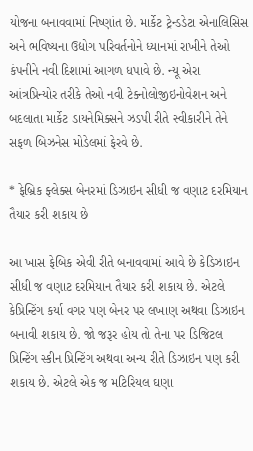યોજના બનાવવામાં નિષ્ણાંત છે. માર્કેટ ટ્રેન્ડડેટા એનાલિસિસ અને ભવિષ્યના ઉદ્યોગ પરિવર્તનોને ધ્યાનમાં રાખીને તેઓ કંપનીને નવી દિશામાં આગળ ધપાવે છે. ન્યૂ એરા આંત્રપ્રિન્યોર તરીકે તેઓ નવી ટેક્નોલોજીઇનોવેશન અને બદલાતા માર્કેટ ડાયનેમિક્સને ઝડપી રીતે સ્વીકારીને તેને સફળ બિઝનેસ મોડેલમાં ફેરવે છે.

* ફેબ્રિક ફ્લેક્સ બેનરમાં ડિઝાઇન સીધી જ વણાટ દરમિયાન તૈયાર કરી શકાય છે

આ ખાસ ફેબિક એવી રીતે બનાવવામાં આવે છે કેડિઝાઇન સીધી જ વણાટ દરમિયાન તૈયાર કરી શકાય છે. એટલે કેપ્રિન્ટિંગ કર્યા વગર પણ બેનર પર લખાણ અથવા ડિઝાઇન બનાવી શકાય છે. જો જરૂર હોય તો તેના પર ડિજિટલ પ્રિન્ટિંગ સ્કીન પ્રિન્ટિંગ અથવા અન્ય રીતે ડિઝાઇન પણ કરી શકાય છે. એટલે એક જ મટિરિયલ ઘણા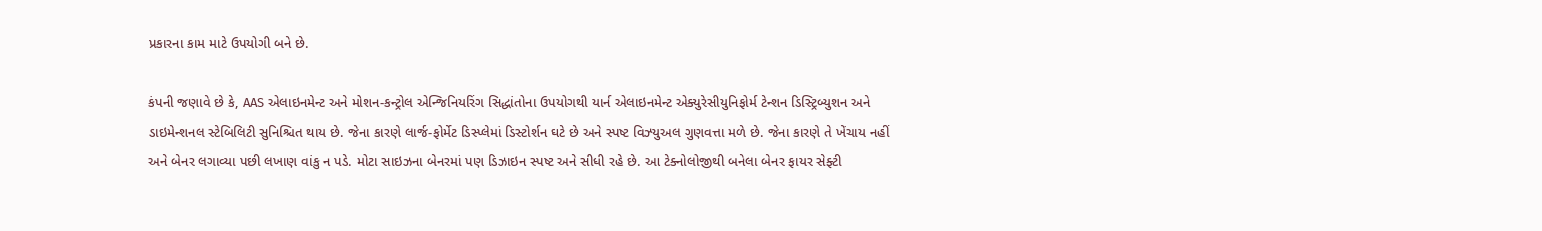પ્રકારના કામ માટે ઉપયોગી બને છે.

કંપની જણાવે છે કે, AAS એલાઇનમેન્ટ અને મોશન-કન્ટ્રોલ એન્જિનિયરિંગ સિદ્ધાંતોના ઉપયોગથી યાર્ન એલાઇનમેન્ટ એક્યુરેસીયુનિફોર્મ ટેન્શન ડિસ્ટ્રિબ્યુશન અને ડાઇમેન્શનલ સ્ટેબિલિટી સુનિશ્ચિત થાય છે. જેના કારણે લાર્જ-ફોર્મેટ ડિસ્પ્લેમાં ડિસ્ટોર્શન ઘટે છે અને સ્પષ્ટ વિઝ્યુઅલ ગુણવત્તા મળે છે. જેના કારણે તે ખેંચાય નહીં અને બેનર લગાવ્યા પછી લખાણ વાંકુ ન પડે. મોટા સાઇઝના બેનરમાં પણ ડિઝાઇન સ્પષ્ટ અને સીધી રહે છે. આ ટેક્નોલોજીથી બનેલા બેનર ફાયર સેફ્ટી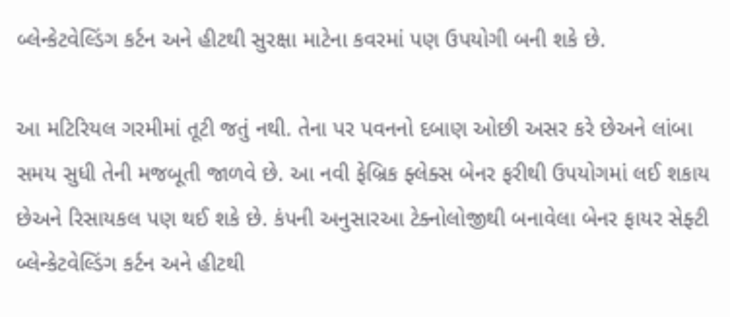બ્લેન્કેટવેલ્ડિંગ કર્ટન અને હીટથી સુરક્ષા માટેના કવરમાં પણ ઉપયોગી બની શકે છે.

આ મટિરિયલ ગરમીમાં તૂટી જતું નથી. તેના પર પવનનો દબાણ ઓછી અસર કરે છેઅને લાંબા સમય સુધી તેની મજબૂતી જાળવે છે. આ નવી ફેબ્રિક ફ્લેક્સ બેનર ફરીથી ઉપયોગમાં લઈ શકાય છેઅને રિસાયકલ પણ થઈ શકે છે. કંપની અનુસારઆ ટેક્નોલોજીથી બનાવેલા બેનર ફાયર સેફ્ટી બ્લેન્કેટવેલ્ડિંગ કર્ટન અને હીટથી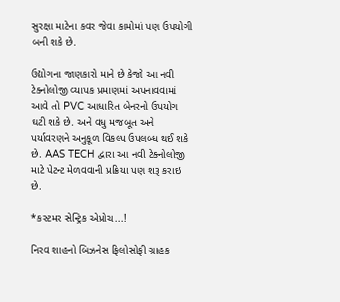સુરક્ષા માટેના કવર જેવા કામોમાં પણ ઉપયોગી બની શકે છે.

ઉદ્યોગના જાણકારો માને છે કેજો આ નવી ટેક્નોલોજી વ્યાપક પ્રમાણમાં અપનાવવામાં આવે તો PVC આધારિત બેનરનો ઉપયોગ ઘટી શકે છે. અને વધુ મજબૂત અને પર્યાવરણને અનુકૂળ વિકલ્પ ઉપલબ્ધ થઈ શકે છે. AAS TECH દ્વારા આ નવી ટેક્નોલોજી માટે પેટન્ટ મેળવવાની પ્રક્રિયા પણ શરૂ કરાઇ છે.

*કસ્ટમર સેન્ટ્રિક એપ્રોચ...!

નિરવ શાહનો બિઝનેસ ફિલોસોફી ગ્રાહક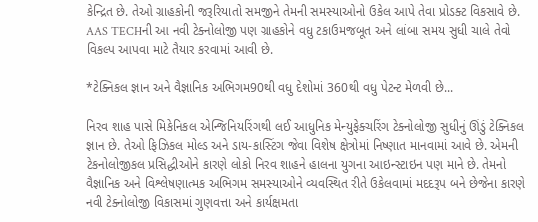કેન્દ્રિત છે. તેઓ ગ્રાહકોની જરૂરિયાતો સમજીને તેમની સમસ્યાઓનો ઉકેલ આપે તેવા પ્રોડક્ટ વિકસાવે છે. AAS TECHની આ નવી ટેક્નોલોજી પણ ગ્રાહકોને વધુ ટકાઉમજબૂત અને લાંબા સમય સુધી ચાલે તેવો વિકલ્પ આપવા માટે તૈયાર કરવામાં આવી છે.

*ટેક્નિકલ જ્ઞાન અને વૈજ્ઞાનિક અભિગમ90થી વધુ દેશોમાં 360થી વધુ પેટન્ટ મેળવી છે...

નિરવ શાહ પાસે મિકેનિકલ એન્જિનિયરિંગથી લઈ આધુનિક મેન્યુફેક્ચરિંગ ટેક્નોલોજી સુધીનું ઊંડું ટેક્નિકલ જ્ઞાન છે. તેઓ ફિઝિકલ મોલ્ડ અને ડાય-કાસ્ટિંગ જેવા વિશેષ ક્ષેત્રોમાં નિષ્ણાત માનવામાં આવે છે. એમની ટેકનોલોજીકલ પ્રસિદ્ધીઓને કારણે લોકો નિરવ શાહને હાલના યુગના આઇન્સ્ટાઇન પણ માને છે. તેમનો વૈજ્ઞાનિક અને વિશ્લેષણાત્મક અભિગમ સમસ્યાઓને વ્યવસ્થિત રીતે ઉકેલવામાં મદદરૂપ બને છેજેના કારણે નવી ટેક્નોલોજી વિકાસમાં ગુણવત્તા અને કાર્યક્ષમતા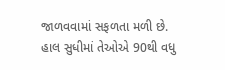જાળવવામાં સફળતા મળી છે. હાલ સુધીમાં તેઓએ 90થી વધુ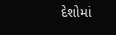દેશોમાં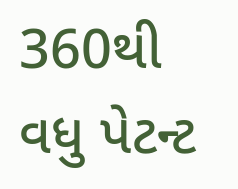360થી વધુ પેટન્ટ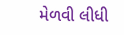મેળવી લીધી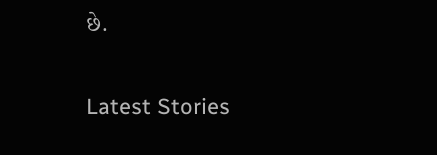છે.

Latest Stories